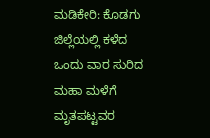ಮಡಿಕೇರಿ: ಕೊಡಗು ಜಿಲ್ಲೆಯಲ್ಲಿ ಕಳೆದ ಒಂದು ವಾರ ಸುರಿದ ಮಹಾ ಮಳೆಗೆ ಮೃತಪಟ್ಟವರ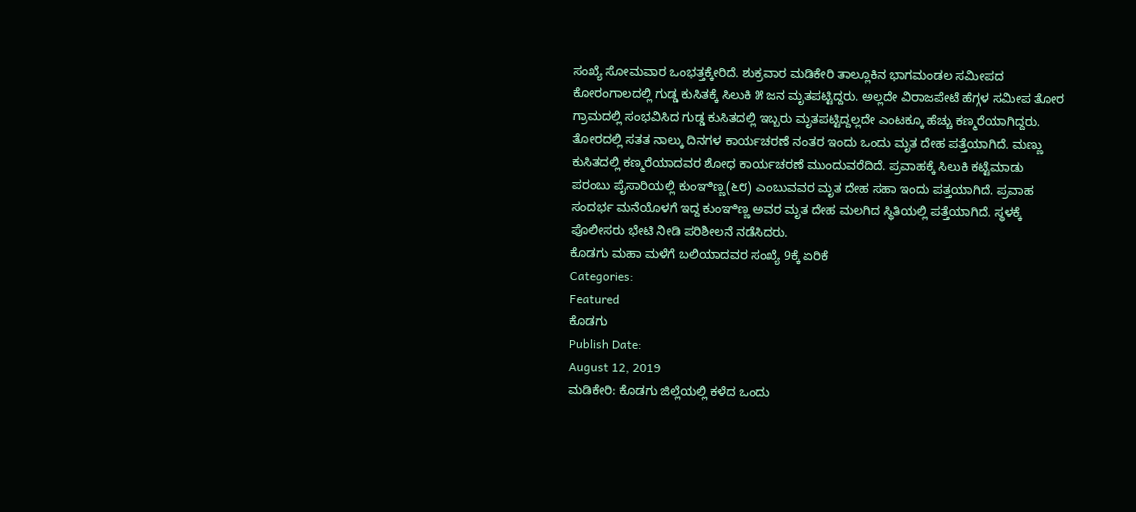ಸಂಖ್ಯೆ ಸೋಮವಾರ ಒಂಭತ್ತಕ್ಕೇರಿದೆ. ಶುಕ್ರವಾರ ಮಡಿಕೇರಿ ತಾಲ್ಲೂಕಿನ ಭಾಗಮಂಡಲ ಸಮೀಪದ ಕೋರಂಗಾಲದಲ್ಲಿ ಗುಡ್ಡ ಕುಸಿತಕ್ಕೆ ಸಿಲುಕಿ ೫ ಜನ ಮೃತಪಟ್ಟಿದ್ದರು. ಅಲ್ಲದೇ ವಿರಾಜಪೇಟೆ ಹೆಗ್ಗಳ ಸಮೀಪ ತೋರ ಗ್ರಾಮದಲ್ಲಿ ಸಂಭವಿಸಿದ ಗುಡ್ಡ ಕುಸಿತದಲ್ಲಿ ಇಬ್ಬರು ಮೃತಪಟ್ಟಿದ್ದಲ್ಲದೇ ಎಂಟಕ್ಕೂ ಹೆಚ್ಚು ಕಣ್ಮರೆಯಾಗಿದ್ದರು. ತೋರದಲ್ಲಿ ಸತತ ನಾಲ್ಕು ದಿನಗಳ ಕಾರ್ಯಚರಣೆ ನಂತರ ಇಂದು ಒಂದು ಮೃತ ದೇಹ ಪತ್ತೆಯಾಗಿದೆ. ಮಣ್ಣು ಕುಸಿತದಲ್ಲಿ ಕಣ್ಮರೆಯಾದವರ ಶೋಧ ಕಾರ್ಯಚರಣೆ ಮುಂದುವರೆದಿದೆ. ಪ್ರವಾಹಕ್ಕೆ ಸಿಲುಕಿ ಕಟ್ಟೆಮಾಡು ಪರಂಬು ಪೈಸಾರಿಯಲ್ಲಿ ಕುಂಞಿಣ್ಣ(೬೮) ಎಂಬುವವರ ಮೃತ ದೇಹ ಸಹಾ ಇಂದು ಪತ್ತಯಾಗಿದೆ. ಪ್ರವಾಹ ಸಂದರ್ಭ ಮನೆಯೊಳಗೆ ಇದ್ದ ಕುಂಞಿಣ್ಣ ಅವರ ಮೃತ ದೇಹ ಮಲಗಿದ ಸ್ಥಿತಿಯಲ್ಲಿ ಪತ್ತೆಯಾಗಿದೆ. ಸ್ಥಳಕ್ಕೆ ಪೊಲೀಸರು ಭೇಟಿ ನೀಡಿ ಪರಿಶೀಲನೆ ನಡೆಸಿದರು.
ಕೊಡಗು ಮಹಾ ಮಳೆಗೆ ಬಲಿಯಾದವರ ಸಂಖ್ಯೆ 9ಕ್ಕೆ ಏರಿಕೆ
Categories:
Featured
ಕೊಡಗು
Publish Date:
August 12, 2019
ಮಡಿಕೇರಿ: ಕೊಡಗು ಜಿಲ್ಲೆಯಲ್ಲಿ ಕಳೆದ ಒಂದು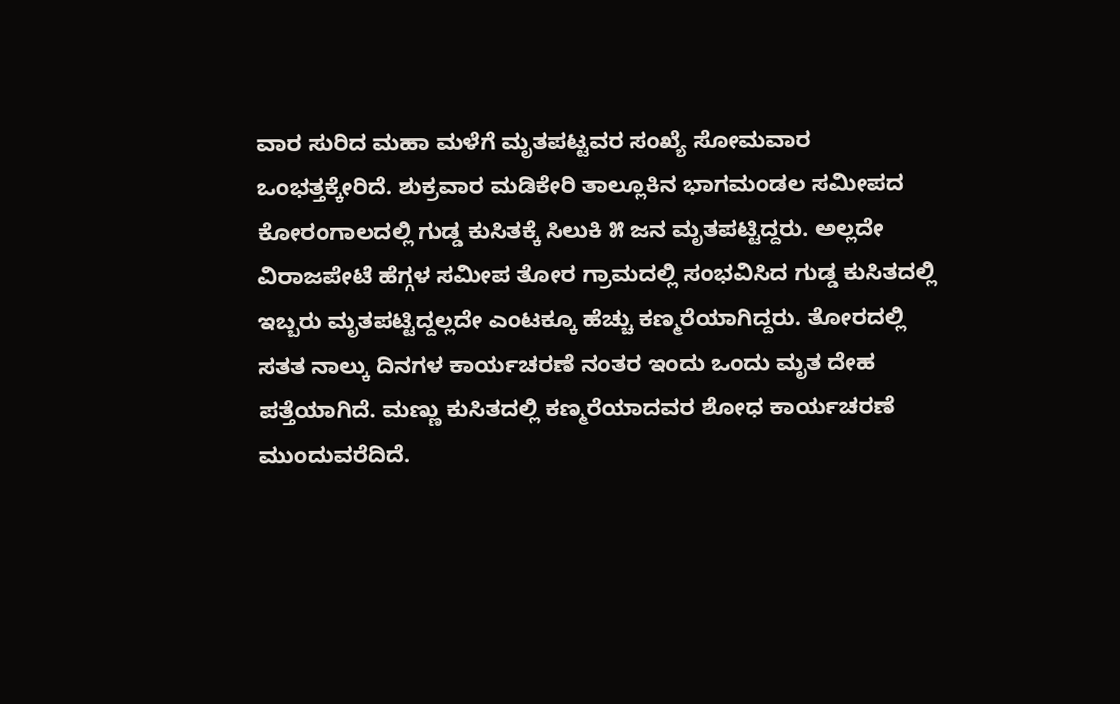ವಾರ ಸುರಿದ ಮಹಾ ಮಳೆಗೆ ಮೃತಪಟ್ಟವರ ಸಂಖ್ಯೆ ಸೋಮವಾರ ಒಂಭತ್ತಕ್ಕೇರಿದೆ. ಶುಕ್ರವಾರ ಮಡಿಕೇರಿ ತಾಲ್ಲೂಕಿನ ಭಾಗಮಂಡಲ ಸಮೀಪದ ಕೋರಂಗಾಲದಲ್ಲಿ ಗುಡ್ಡ ಕುಸಿತಕ್ಕೆ ಸಿಲುಕಿ ೫ ಜನ ಮೃತಪಟ್ಟಿದ್ದರು. ಅಲ್ಲದೇ ವಿರಾಜಪೇಟೆ ಹೆಗ್ಗಳ ಸಮೀಪ ತೋರ ಗ್ರಾಮದಲ್ಲಿ ಸಂಭವಿಸಿದ ಗುಡ್ಡ ಕುಸಿತದಲ್ಲಿ ಇಬ್ಬರು ಮೃತಪಟ್ಟಿದ್ದಲ್ಲದೇ ಎಂಟಕ್ಕೂ ಹೆಚ್ಚು ಕಣ್ಮರೆಯಾಗಿದ್ದರು. ತೋರದಲ್ಲಿ ಸತತ ನಾಲ್ಕು ದಿನಗಳ ಕಾರ್ಯಚರಣೆ ನಂತರ ಇಂದು ಒಂದು ಮೃತ ದೇಹ ಪತ್ತೆಯಾಗಿದೆ. ಮಣ್ಣು ಕುಸಿತದಲ್ಲಿ ಕಣ್ಮರೆಯಾದವರ ಶೋಧ ಕಾರ್ಯಚರಣೆ ಮುಂದುವರೆದಿದೆ.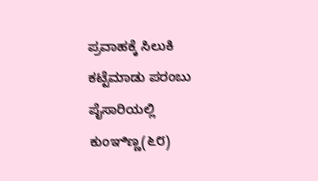ಪ್ರವಾಹಕ್ಕೆ ಸಿಲುಕಿ ಕಟ್ಟೆಮಾಡು ಪರಂಬು ಪೈಸಾರಿಯಲ್ಲಿ ಕುಂಞಿಣ್ಣ(೬೮)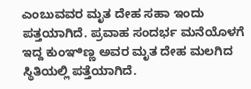ಎಂಬುವವರ ಮೃತ ದೇಹ ಸಹಾ ಇಂದು ಪತ್ತಯಾಗಿದೆ. ಪ್ರವಾಹ ಸಂದರ್ಭ ಮನೆಯೊಳಗೆ ಇದ್ದ ಕುಂಞಿಣ್ಣ ಅವರ ಮೃತ ದೇಹ ಮಲಗಿದ ಸ್ಥಿತಿಯಲ್ಲಿ ಪತ್ತೆಯಾಗಿದೆ.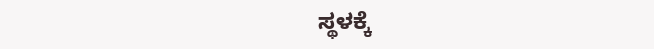ಸ್ಥಳಕ್ಕೆ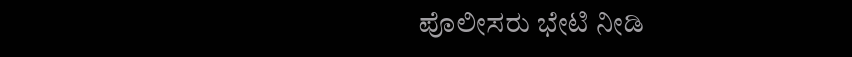ಪೊಲೀಸರು ಭೇಟಿ ನೀಡಿ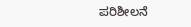ಪರಿಶೀಲನೆ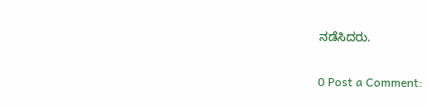ನಡೆಸಿದರು.

0 Post a Comment: